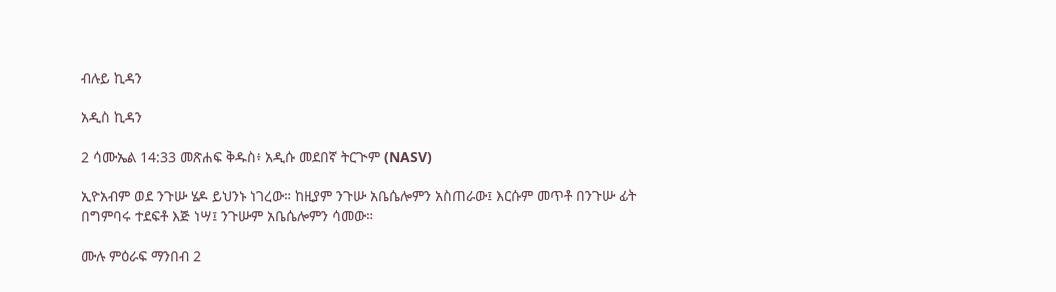ብሉይ ኪዳን

አዲስ ኪዳን

2 ሳሙኤል 14:33 መጽሐፍ ቅዱስ፥ አዲሱ መደበኛ ትርጒም (NASV)

ኢዮአብም ወደ ንጉሡ ሄዶ ይህንኑ ነገረው። ከዚያም ንጉሡ አቤሴሎምን አስጠራው፤ እርሱም መጥቶ በንጉሡ ፊት በግምባሩ ተደፍቶ እጅ ነሣ፤ ንጉሡም አቤሴሎምን ሳመው።

ሙሉ ምዕራፍ ማንበብ 2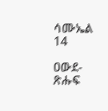ሳሙኤል 14

ዐውደ-ጽሑፍ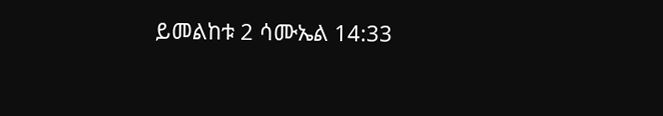ይመልከቱ 2 ሳሙኤል 14:33